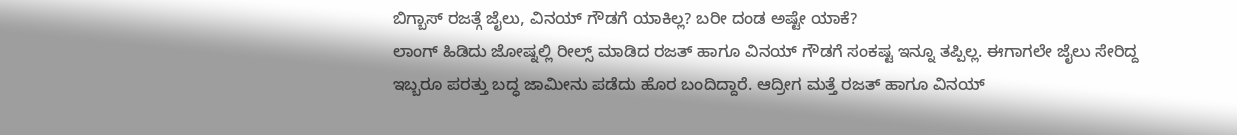ಬಿಗ್ಬಾಸ್ ರಜತ್ಗೆ ಜೈಲು, ವಿನಯ್ ಗೌಡಗೆ ಯಾಕಿಲ್ಲ? ಬರೀ ದಂಡ ಅಷ್ಟೇ ಯಾಕೆ?
ಲಾಂಗ್ ಹಿಡಿದು ಜೋಷ್ನಲ್ಲಿ ರೀಲ್ಸ್ ಮಾಡಿದ ರಜತ್ ಹಾಗೂ ವಿನಯ್ ಗೌಡಗೆ ಸಂಕಷ್ಟ ಇನ್ನೂ ತಪ್ಪಿಲ್ಲ. ಈಗಾಗಲೇ ಜೈಲು ಸೇರಿದ್ದ ಇಬ್ಬರೂ ಪರತ್ತು ಬದ್ಧ ಜಾಮೀನು ಪಡೆದು ಹೊರ ಬಂದಿದ್ದಾರೆ. ಆದ್ರೀಗ ಮತ್ತೆ ರಜತ್ ಹಾಗೂ ವಿನಯ್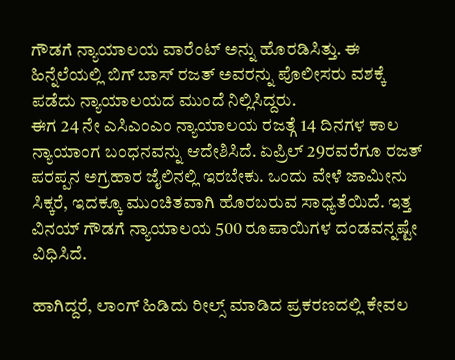ಗೌಡಗೆ ನ್ಯಾಯಾಲಯ ವಾರೆಂಟ್ ಅನ್ನು ಹೊರಡಿಸಿತ್ತು. ಈ ಹಿನ್ನೆಲೆಯಲ್ಲಿ ಬಿಗ್ ಬಾಸ್ ರಜತ್ ಅವರನ್ನು ಪೊಲೀಸರು ವಶಕ್ಕೆ ಪಡೆದು ನ್ಯಾಯಾಲಯದ ಮುಂದೆ ನಿಲ್ಲಿಸಿದ್ದರು.
ಈಗ 24 ನೇ ಎಸಿಎಂಎಂ ನ್ಯಾಯಾಲಯ ರಜತ್ಗೆ 14 ದಿನಗಳ ಕಾಲ ನ್ಯಾಯಾಂಗ ಬಂಧನವನ್ನು ಆದೇಶಿಸಿದೆ. ಏಪ್ರಿಲ್ 29ರವರೆಗೂ ರಜತ್ ಪರಪ್ಪನ ಅಗ್ರಹಾರ ಜೈಲಿನಲ್ಲಿ ಇರಬೇಕು. ಒಂದು ವೇಳೆ ಜಾಮೀನು ಸಿಕ್ಕರೆ, ಇದಕ್ಕೂ ಮುಂಚಿತವಾಗಿ ಹೊರಬರುವ ಸಾಧ್ಯತೆಯಿದೆ. ಇತ್ತ ವಿನಯ್ ಗೌಡಗೆ ನ್ಯಾಯಾಲಯ 500 ರೂಪಾಯಿಗಳ ದಂಡವನ್ನಷ್ಟೇ ವಿಧಿಸಿದೆ.

ಹಾಗಿದ್ದರೆ, ಲಾಂಗ್ ಹಿಡಿದು ರೀಲ್ಸ್ ಮಾಡಿದ ಪ್ರಕರಣದಲ್ಲಿ ಕೇವಲ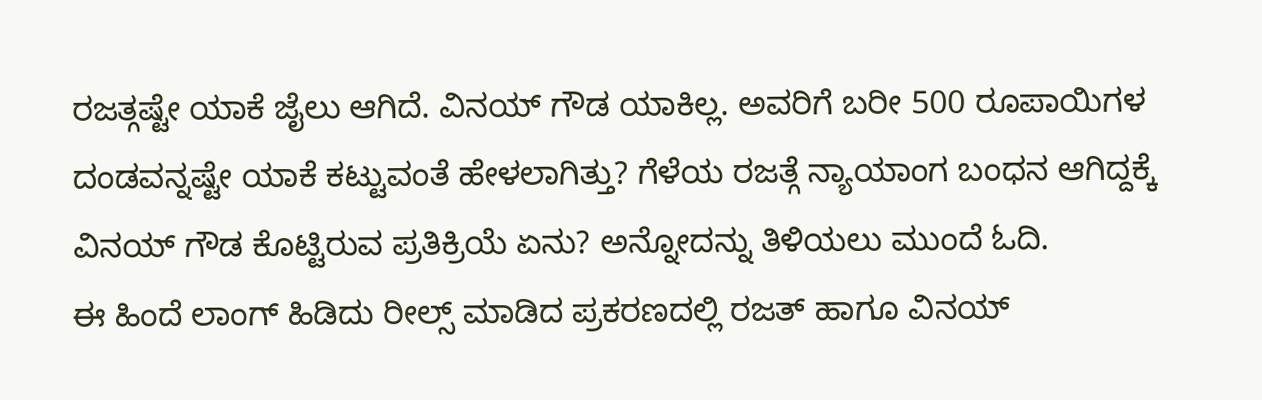ರಜತ್ಗಷ್ಟೇ ಯಾಕೆ ಜೈಲು ಆಗಿದೆ. ವಿನಯ್ ಗೌಡ ಯಾಕಿಲ್ಲ. ಅವರಿಗೆ ಬರೀ 500 ರೂಪಾಯಿಗಳ ದಂಡವನ್ನಷ್ಟೇ ಯಾಕೆ ಕಟ್ಟುವಂತೆ ಹೇಳಲಾಗಿತ್ತು? ಗೆಳೆಯ ರಜತ್ಗೆ ನ್ಯಾಯಾಂಗ ಬಂಧನ ಆಗಿದ್ದಕ್ಕೆ ವಿನಯ್ ಗೌಡ ಕೊಟ್ಟಿರುವ ಪ್ರತಿಕ್ರಿಯೆ ಏನು? ಅನ್ನೋದನ್ನು ತಿಳಿಯಲು ಮುಂದೆ ಓದಿ.
ಈ ಹಿಂದೆ ಲಾಂಗ್ ಹಿಡಿದು ರೀಲ್ಸ್ ಮಾಡಿದ ಪ್ರಕರಣದಲ್ಲಿ ರಜತ್ ಹಾಗೂ ವಿನಯ್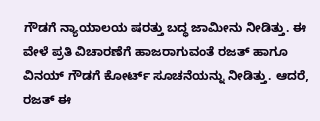ಗೌಡಗೆ ನ್ಯಾಯಾಲಯ ಷರತ್ತು ಬದ್ಧ ಜಾಮೀನು ನೀಡಿತ್ತು. ಈ ವೇಳೆ ಪ್ರತಿ ವಿಚಾರಣೆಗೆ ಹಾಜರಾಗುವಂತೆ ರಜತ್ ಹಾಗೂ ವಿನಯ್ ಗೌಡಗೆ ಕೋರ್ಟ್ ಸೂಚನೆಯನ್ನು ನೀಡಿತ್ತು. ಆದರೆ, ರಜತ್ ಈ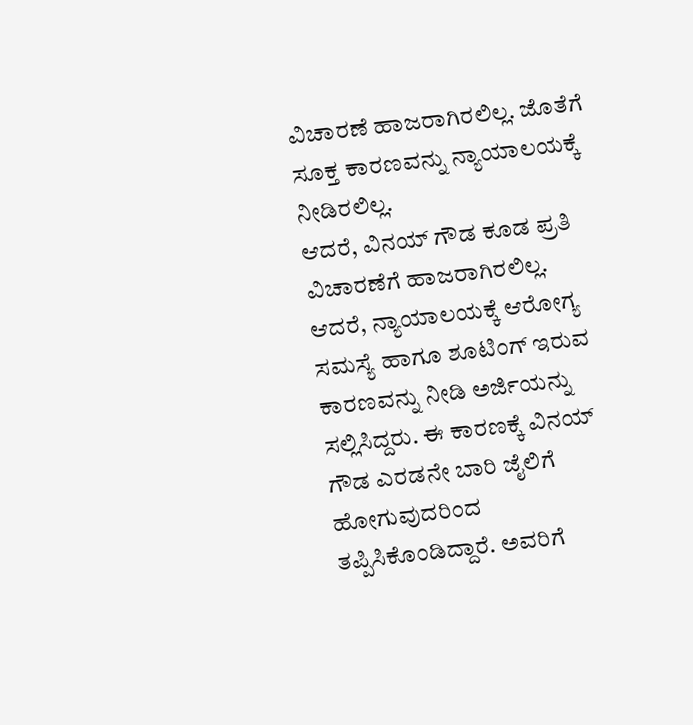ವಿಚಾರಣೆ ಹಾಜರಾಗಿರಲಿಲ್ಲ. ಜೊತೆಗೆ ಸೂಕ್ತ ಕಾರಣವನ್ನು ನ್ಯಾಯಾಲಯಕ್ಕೆ ನೀಡಿರಲಿಲ್ಲ.
ಆದರೆ, ವಿನಯ್ ಗೌಡ ಕೂಡ ಪ್ರತಿ ವಿಚಾರಣೆಗೆ ಹಾಜರಾಗಿರಲಿಲ್ಲ. ಆದರೆ, ನ್ಯಾಯಾಲಯಕ್ಕೆ ಆರೋಗ್ಯ ಸಮಸ್ಯೆ ಹಾಗೂ ಶೂಟಿಂಗ್ ಇರುವ ಕಾರಣವನ್ನು ನೀಡಿ ಅರ್ಜಿಯನ್ನು ಸಲ್ಲಿಸಿದ್ದರು. ಈ ಕಾರಣಕ್ಕೆ ವಿನಯ್ ಗೌಡ ಎರಡನೇ ಬಾರಿ ಜೈಲಿಗೆ ಹೋಗುವುದರಿಂದ ತಪ್ಪಿಸಿಕೊಂಡಿದ್ದಾರೆ. ಅವರಿಗೆ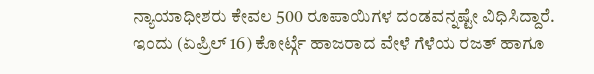ನ್ಯಾಯಾಧೀಶರು ಕೇವಲ 500 ರೂಪಾಯಿಗಳ ದಂಡವನ್ನಷ್ಟೇ ವಿಧಿಸಿದ್ದಾರೆ. ಇಂದು (ಏಪ್ರಿಲ್ 16) ಕೋರ್ಟ್ಗೆ ಹಾಜರಾದ ವೇಳೆ ಗೆಳೆಯ ರಜತ್ ಹಾಗೂ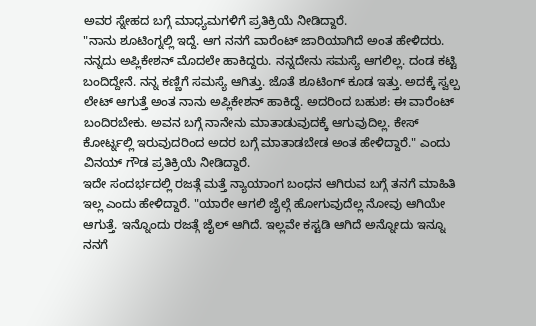ಅವರ ಸ್ನೇಹದ ಬಗ್ಗೆ ಮಾಧ್ಯಮಗಳಿಗೆ ಪ್ರತಿಕ್ರಿಯೆ ನೀಡಿದ್ದಾರೆ.
"ನಾನು ಶೂಟಿಂಗ್ನಲ್ಲಿ ಇದ್ದೆ. ಆಗ ನನಗೆ ವಾರೆಂಟ್ ಜಾರಿಯಾಗಿದೆ ಅಂತ ಹೇಳಿದರು. ನನ್ನದು ಅಪ್ಲಿಕೇಶನ್ ಮೊದಲೇ ಹಾಕಿದ್ದರು. ನನ್ನದೇನು ಸಮಸ್ಯೆ ಆಗಲಿಲ್ಲ. ದಂಡ ಕಟ್ಟಿ ಬಂದಿದ್ದೇನೆ. ನನ್ನ ಕಣ್ಣಿಗೆ ಸಮಸ್ಯೆ ಆಗಿತ್ತು. ಜೊತೆ ಶೂಟಿಂಗ್ ಕೂಡ ಇತ್ತು. ಅದಕ್ಕೆ ಸ್ವಲ್ಪ ಲೇಟ್ ಆಗುತ್ತೆ ಅಂತ ನಾನು ಅಪ್ಲಿಕೇಶನ್ ಹಾಕಿದ್ದೆ. ಅದರಿಂದ ಬಹುಶ: ಈ ವಾರೆಂಟ್ ಬಂದಿರಬೇಕು. ಅವನ ಬಗ್ಗೆ ನಾನೇನು ಮಾತಾಡುವುದಕ್ಕೆ ಆಗುವುದಿಲ್ಲ. ಕೇಸ್ ಕೋರ್ಟ್ನಲ್ಲಿ ಇರುವುದರಿಂದ ಅದರ ಬಗ್ಗೆ ಮಾತಾಡಬೇಡ ಅಂತ ಹೇಳಿದ್ದಾರೆ." ಎಂದು ವಿನಯ್ ಗೌಡ ಪ್ರತಿಕ್ರಿಯೆ ನೀಡಿದ್ದಾರೆ.
ಇದೇ ಸಂದರ್ಭದಲ್ಲಿ ರಜತ್ಗೆ ಮತ್ತೆ ನ್ಯಾಯಾಂಗ ಬಂಧನ ಆಗಿರುವ ಬಗ್ಗೆ ತನಗೆ ಮಾಹಿತಿ ಇಲ್ಲ ಎಂದು ಹೇಳಿದ್ದಾರೆ. "ಯಾರೇ ಆಗಲಿ ಜೈಲ್ಗೆ ಹೋಗುವುದೆಲ್ಲ ನೋವು ಆಗಿಯೇ ಆಗುತ್ತೆ. ಇನ್ನೊಂದು ರಜತ್ಗೆ ಜೈಲ್ ಆಗಿದೆ. ಇಲ್ಲವೇ ಕಸ್ಟಡಿ ಆಗಿದೆ ಅನ್ನೋದು ಇನ್ನೂ ನನಗೆ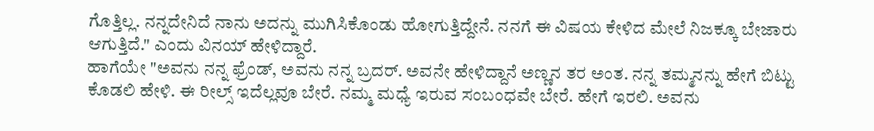ಗೊತ್ತಿಲ್ಲ. ನನ್ನದೇನಿದೆ ನಾನು ಅದನ್ನು ಮುಗಿಸಿಕೊಂಡು ಹೋಗುತ್ತಿದ್ದೇನೆ. ನನಗೆ ಈ ವಿಷಯ ಕೇಳಿದ ಮೇಲೆ ನಿಜಕ್ಕೂ ಬೇಜಾರು ಆಗುತ್ತಿದೆ." ಎಂದು ವಿನಯ್ ಹೇಳಿದ್ದಾರೆ.
ಹಾಗೆಯೇ "ಅವನು ನನ್ನ ಫ್ರೆಂಡ್, ಅವನು ನನ್ನ ಬ್ರದರ್. ಅವನೇ ಹೇಳಿದ್ದಾನೆ ಅಣ್ಣನ ತರ ಅಂತ. ನನ್ನ ತಮ್ಮನನ್ನು ಹೇಗೆ ಬಿಟ್ಟು ಕೊಡಲಿ ಹೇಳಿ. ಈ ರೀಲ್ಸ್ ಇದೆಲ್ಲವೂ ಬೇರೆ. ನಮ್ಮ ಮಧ್ಯೆ ಇರುವ ಸಂಬಂಧವೇ ಬೇರೆ. ಹೇಗೆ ಇರಲಿ. ಅವನು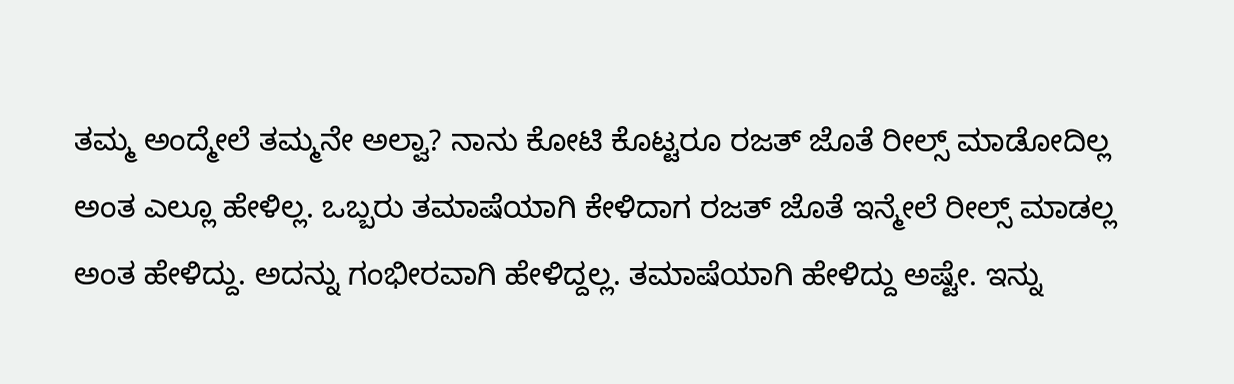ತಮ್ಮ ಅಂದ್ಮೇಲೆ ತಮ್ಮನೇ ಅಲ್ವಾ? ನಾನು ಕೋಟಿ ಕೊಟ್ಟರೂ ರಜತ್ ಜೊತೆ ರೀಲ್ಸ್ ಮಾಡೋದಿಲ್ಲ ಅಂತ ಎಲ್ಲೂ ಹೇಳಿಲ್ಲ. ಒಬ್ಬರು ತಮಾಷೆಯಾಗಿ ಕೇಳಿದಾಗ ರಜತ್ ಜೊತೆ ಇನ್ಮೇಲೆ ರೀಲ್ಸ್ ಮಾಡಲ್ಲ ಅಂತ ಹೇಳಿದ್ದು. ಅದನ್ನು ಗಂಭೀರವಾಗಿ ಹೇಳಿದ್ದಲ್ಲ. ತಮಾಷೆಯಾಗಿ ಹೇಳಿದ್ದು ಅಷ್ಟೇ. ಇನ್ನು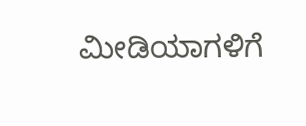ಮೀಡಿಯಾಗಳಿಗೆ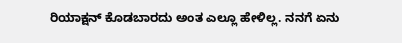ರಿಯಾಕ್ಷನ್ ಕೊಡಬಾರದು ಅಂತ ಎಲ್ಲೂ ಹೇಳಿಲ್ಲ. ನನಗೆ ಏನು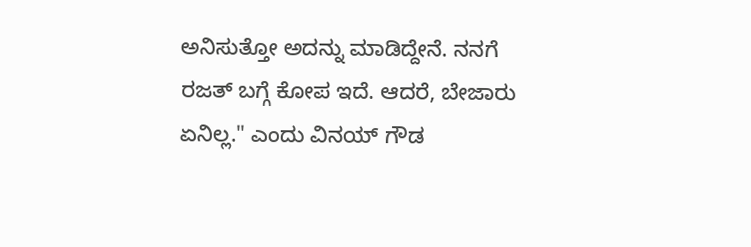ಅನಿಸುತ್ತೋ ಅದನ್ನು ಮಾಡಿದ್ದೇನೆ. ನನಗೆ ರಜತ್ ಬಗ್ಗೆ ಕೋಪ ಇದೆ. ಆದರೆ, ಬೇಜಾರು ಏನಿಲ್ಲ." ಎಂದು ವಿನಯ್ ಗೌಡ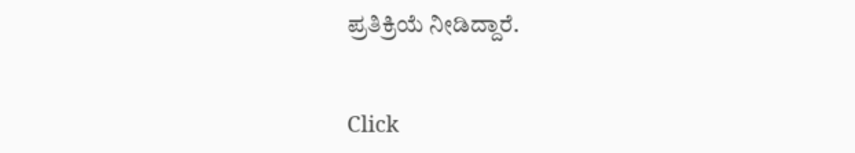ಪ್ರತಿಕ್ರಿಯೆ ನೀಡಿದ್ದಾರೆ.


Click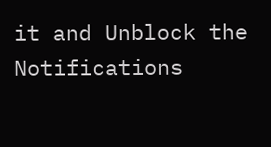it and Unblock the Notifications